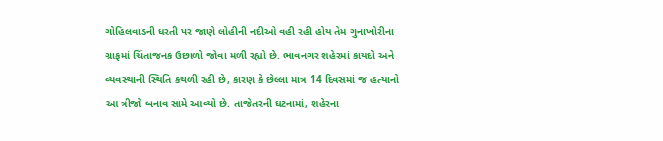ગોહિલવાડની ધરતી પર જાણે લોહીની નદીઓ વહી રહી હોય તેમ ગુનાખોરીના ગ્રાફમાં ચિંતાજનક ઉછાળો જોવા મળી રહ્યો છે. ભાવનગર શહેરમાં કાયદો અને વ્યવસ્થાની સ્થિતિ કથળી રહી છે, કારણ કે છેલ્લા માત્ર 14 દિવસમાં જ હત્યાનો આ ત્રીજો બનાવ સામે આવ્યો છે. તાજેતરની ઘટનામાં, શહેરના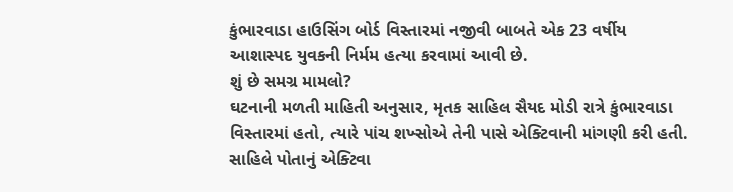કુંભારવાડા હાઉસિંગ બોર્ડ વિસ્તારમાં નજીવી બાબતે એક 23 વર્ષીય આશાસ્પદ યુવકની નિર્મમ હત્યા કરવામાં આવી છે.
શું છે સમગ્ર મામલો?
ઘટનાની મળતી માહિતી અનુસાર, મૃતક સાહિલ સૈયદ મોડી રાત્રે કુંભારવાડા વિસ્તારમાં હતો, ત્યારે પાંચ શખ્સોએ તેની પાસે એક્ટિવાની માંગણી કરી હતી. સાહિલે પોતાનું એક્ટિવા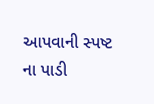આપવાની સ્પષ્ટ ના પાડી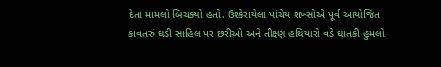દેતા મામલો બિચક્યો હતો. ઉશ્કેરાયેલા પાંચેય શખ્સોએ પૂર્વ આયોજિત કાવતરું ઘડી સાહિલ પર છરીઓ અને તીક્ષ્ણ હથિયારો વડે ઘાતકી હુમલો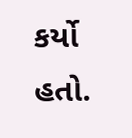કર્યો હતો.